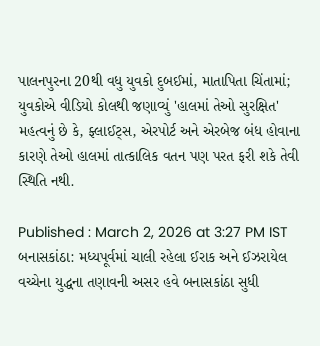પાલનપુરના 20થી વધુ યુવકો દુબઈમાં, માતાપિતા ચિંતામાં; યુવકોએ વીડિયો કોલથી જણાવ્યું 'હાલમાં તેઓ સુરક્ષિત'
મહત્વનું છે કે, ફ્લાઈટ્સ, એરપોર્ટ અને એરબેજ બંધ હોવાના કારણે તેઓ હાલમાં તાત્કાલિક વતન પણ પરત ફરી શકે તેવી સ્થિતિ નથી.

Published : March 2, 2026 at 3:27 PM IST
બનાસકાંઠા: મધ્યપૂર્વમાં ચાલી રહેલા ઈરાક અને ઈઝરાયેલ વચ્ચેના યુદ્ધના તણાવની અસર હવે બનાસકાંઠા સુધી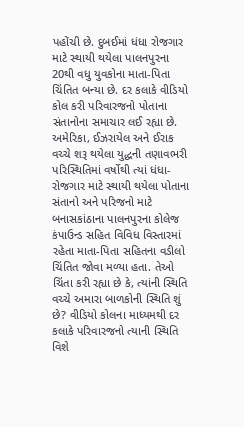પહોંચી છે. દુબઈમાં ધંધા રોજગાર માટે સ્થાયી થયેલા પાલનપુરના 20થી વધુ યુવકોના માતા-પિતા ચિંતિત બન્યા છે. દર કલાકે વીડિયો કોલ કરી પરિવારજનો પોતાના સંતાનોના સમાચાર લઈ રહ્યા છે.
અમેરિકા, ઈઝરાયેલ અને ઈરાક વચ્ચે શરૂ થયેલા યુદ્ધની તણાવભરી પરિસ્થિતિમાં વર્ષોથી ત્યાં ધંધા-રોજગાર માટે સ્થાયી થયેલા પોતાના સંતાનો અને પરિજનો માટે બનાસકાંઠાના પાલનપુરના કોલેજ કંપાઉન્ડ સહિત વિવિધ વિસ્તારમાં રહેતા માતા-પિતા સહિતના વડીલો ચિંતિત જોવા મળ્યા હતા. તેઓ ચિંતા કરી રહ્યા છે કે, ત્યાંની સ્થિતિ વચ્ચે અમારા બાળકોની સ્થિતિ શું છે? વીડિયો કોલના માધ્યમથી દર કલાકે પરિવારજનો ત્યાની સ્થિતિ વિશે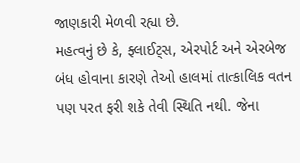જાણકારી મેળવી રહ્યા છે.
મહત્વનું છે કે, ફ્લાઈટ્સ, એરપોર્ટ અને એરબેજ બંધ હોવાના કારણે તેઓ હાલમાં તાત્કાલિક વતન પણ પરત ફરી શકે તેવી સ્થિતિ નથી. જેના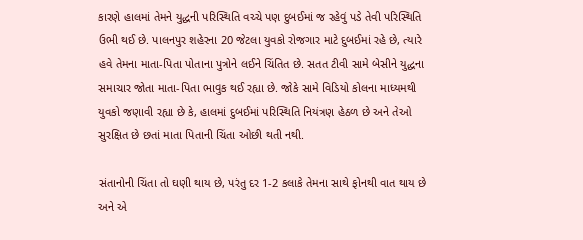કારણે હાલમાં તેમને યુદ્ધની પરિસ્થિતિ વચ્ચે પણ દુબઈમાં જ રહેવું પડે તેવી પરિસ્થિતિ ઉભી થઈ છે. પાલનપુર શહેરના 20 જેટલા યુવકો રોજગાર માટે દુબઈમાં રહે છે, ત્યારે હવે તેમના માતા-પિતા પોતાના પુત્રોને લઈને ચિંતિત છે. સતત ટીવી સામે બેસીને યુદ્ધના સમાચાર જોતા માતા-પિતા ભાવુક થઈ રહ્યા છે. જોકે સામે વિડિયો કોલના માધ્યમથી યુવકો જણાવી રહ્યા છે કે, હાલમાં દુબઈમાં પરિસ્થિતિ નિયંત્રણ હેઠળ છે અને તેઓ સુરક્ષિત છે છતાં માતા પિતાની ચિંતા ઓછી થતી નથી.

સંતાનોની ચિંતા તો ઘણી થાય છે, પરંતુ દર 1-2 કલાકે તેમના સાથે ફોનથી વાત થાય છે અને એ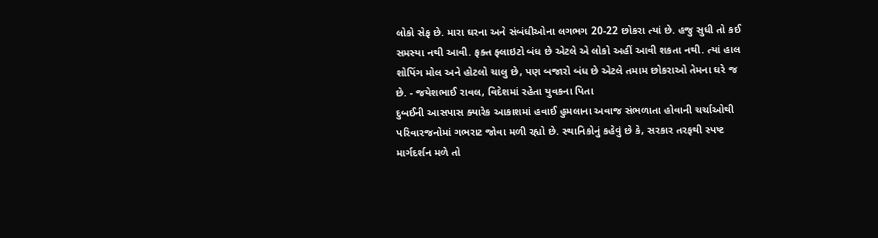લોકો સેફ છે. મારા ઘરના અને સંબંધીઓના લગભગ 20-22 છોકરા ત્યાં છે. હજુ સુધી તો કઈ સમસ્યા નથી આવી. ફક્ત ફ્લાઇટો બંધ છે એટલે એ લોકો અહીં આવી શકતા નથી. ત્યાં હાલ શોપિંગ મોલ અને હોટલો ચાલુ છે, પણ બજારો બંધ છે એટલે તમામ છોકરાઓ તેમના ઘરે જ છે. - જયેશભાઈ રાવલ, વિદેશમાં રહેતા યુવકના પિતા
દુબઈની આસપાસ ક્યારેક આકાશમાં હવાઈ હુમલાના અવાજ સંભળાતા હોવાની ચર્ચાઓથી પરિવારજનોમાં ગભરાટ જોવા મળી રહ્યો છે. સ્થાનિકોનું કહેવું છે કે, સરકાર તરફથી સ્પષ્ટ માર્ગદર્શન મળે તો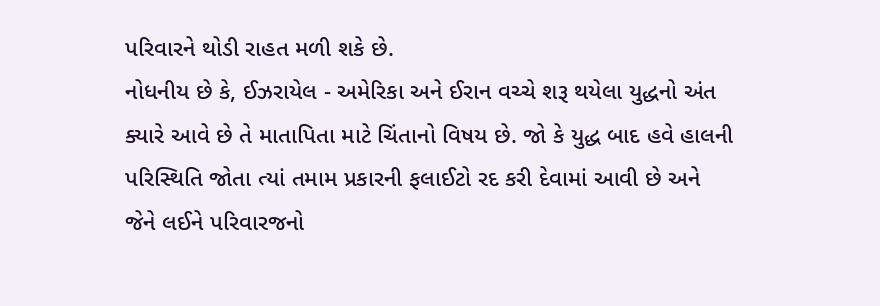પરિવારને થોડી રાહત મળી શકે છે.
નોધનીય છે કે, ઈઝરાયેલ - અમેરિકા અને ઈરાન વચ્ચે શરૂ થયેલા યુદ્ધનો અંત ક્યારે આવે છે તે માતાપિતા માટે ચિંતાનો વિષય છે. જો કે યુદ્ધ બાદ હવે હાલની પરિસ્થિતિ જોતા ત્યાં તમામ પ્રકારની ફલાઈટો રદ કરી દેવામાં આવી છે અને જેને લઈને પરિવારજનો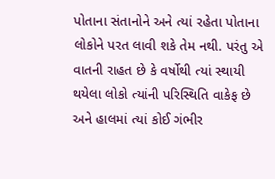પોતાના સંતાનોને અને ત્યાં રહેતા પોતાના લોકોને પરત લાવી શકે તેમ નથી. પરંતુ એ વાતની રાહત છે કે વર્ષોથી ત્યાં સ્થાયી થયેલા લોકો ત્યાંની પરિસ્થિતિ વાકેફ છે અને હાલમાં ત્યાં કોઈ ગંભીર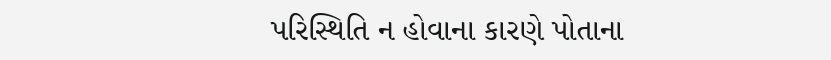પરિસ્થિતિ ન હોવાના કારણે પોતાના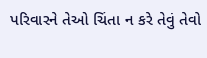પરિવારને તેઓ ચિંતા ન કરે તેવું તેવો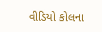વીડિયો કોલના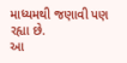માધ્યમથી જણાવી પણ રહ્યા છે.
આ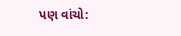પણ વાંચો: